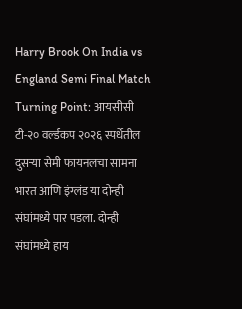Harry Brook On India vs England Semi Final Match Turning Point: आयसीसी टी-२० वर्ल्डकप २०२६ स्पर्धेतील दुसऱ्या सेमी फायनलचा सामना भारत आणि इंग्लंड या दोन्ही संघांमध्ये पार पडला. दोन्ही संघांमध्ये हाय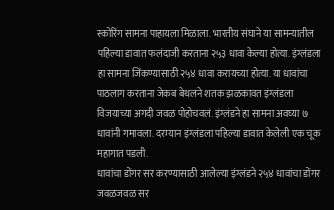स्कोरिंग सामना पाहायला मिळाला. भारतीय संघाने या सामन्यातील पहिल्या डावात फलंदाजी करताना २५३ धावा केल्या होत्या. इंग्लंडला हा सामना जिंकण्यासाठी २५४ धावा करायच्या होत्या. या धावांचा पाठलाग करताना जेकब बेथलने शतक झळकावत इंग्लंडला विजयाच्या अगदी जवळ पोहोचवलं. इंग्लंडने हा सामना अवघ्या ७ धावांनी गमावला. दरम्यान इंग्लंडला पहिल्या डावात केलेली एक चूक महागात पडली.
धावांचा डोंगर सर करण्यासाठी आलेल्या इंग्लंडने २५४ धावांचा डोंगर जवळजवळ सर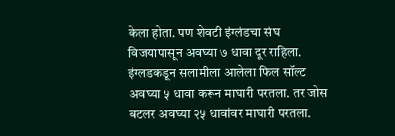केला होता. पण शेवटी इंग्लंडचा संघ विजयापासून अवघ्या ७ धावा दूर राहिला. इंग्लडकडून सलामीला आलेला फिल सॉल्ट अवघ्या ५ धावा करून माघारी परतला. तर जोस बटलर अवघ्या २५ धावांवर माघारी परतला.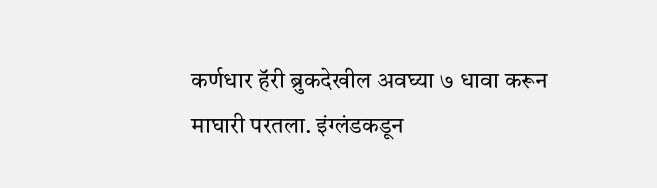कर्णधार हॅरी ब्रुकदेखील अवघ्या ७ धावा करून माघारी परतला. इंग्लंडकडून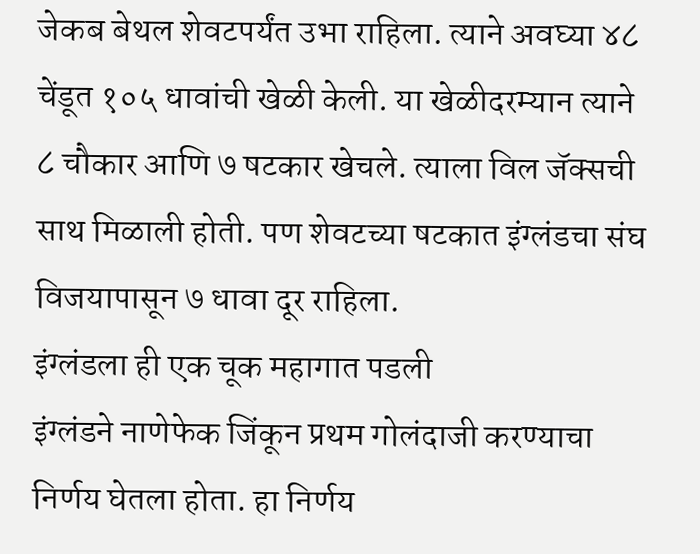जेकब बेथल शेवटपर्यंत उभा राहिला. त्याने अवघ्या ४८ चेंडूत १०५ धावांची खेळी केली. या खेळीदरम्यान त्याने ८ चौकार आणि ७ षटकार खेचले. त्याला विल जॅक्सची साथ मिळाली होती. पण शेवटच्या षटकात इंग्लंडचा संघ विजयापासून ७ धावा दूर राहिला.
इंग्लंडला ही एक चूक महागात पडली
इंग्लंडने नाणेफेक जिंकून प्रथम गोलंदाजी करण्याचा निर्णय घेतला होता. हा निर्णय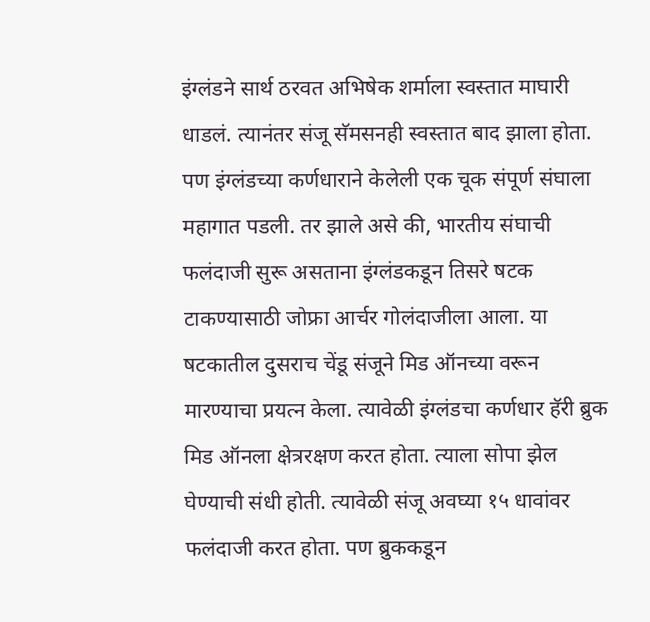इंग्लंडने सार्थ ठरवत अभिषेक शर्माला स्वस्तात माघारी धाडलं. त्यानंतर संजू सॅमसनही स्वस्तात बाद झाला होता. पण इंग्लंडच्या कर्णधाराने केलेली एक चूक संपूर्ण संघाला महागात पडली. तर झाले असे की, भारतीय संघाची फलंदाजी सुरू असताना इंग्लंडकडून तिसरे षटक टाकण्यासाठी जोफ्रा आर्चर गोलंदाजीला आला. या षटकातील दुसराच चेंडू संजूने मिड ऑनच्या वरून मारण्याचा प्रयत्न केला. त्यावेळी इंग्लंडचा कर्णधार हॅरी ब्रुक मिड ऑनला क्षेत्ररक्षण करत होता. त्याला सोपा झेल घेण्याची संधी होती. त्यावेळी संजू अवघ्या १५ धावांवर फलंदाजी करत होता. पण ब्रुककडून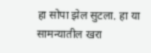हा सोपा झेल सुटला. हा या सामन्यातील खरा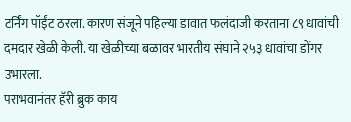टर्निंग पॉईंट ठरला. कारण संजूने पहिल्या डावात फलंदाजी करताना ८९ धावांची दमदार खेळी केली. या खेळीच्या बळावर भारतीय संघाने २५३ धावांचा डोंगर उभारला.
पराभवानंतर हॅरी ब्रुक काय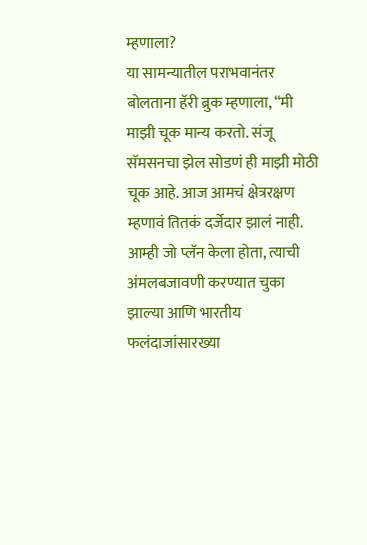म्हणाला?
या सामन्यातील पराभवानंतर बोलताना हॅरी ब्रुक म्हणाला, “मी माझी चूक मान्य करतो. संजू सॅमसनचा झेल सोडणं ही माझी मोठी चूक आहे. आज आमचं क्षेत्ररक्षण म्हणावं तितकं दर्जेदार झालं नाही. आम्ही जो प्लॅन केला होता, त्याची अंमलबजावणी करण्यात चुका झाल्या आणि भारतीय फलंदाजांसारख्या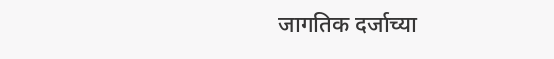जागतिक दर्जाच्या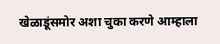खेळाडूंसमोर अशा चुका करणे आम्हाला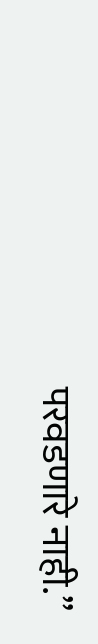परवडणारे नाही.”